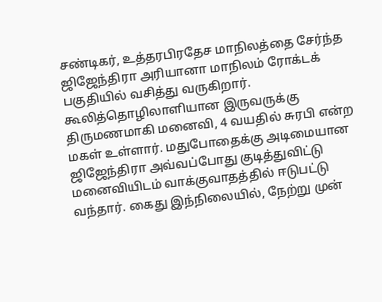சண்டிகர், உத்தரபிரதேச மாநிலத்தை சேர்ந்த ஜிஜேந்திரா அரியானா மாநிலம் ரோக்டக் பகுதியில் வசித்து வருகிறார். கூலித்தொழிலாளியான இருவருக்கு திருமணமாகி மனைவி, 4 வயதில் சுரபி என்ற மகள் உள்ளார். மதுபோதைக்கு அடிமையான ஜிஜேந்திரா அவ்வப்போது குடித்துவிட்டு மனைவியிடம் வாக்குவாதத்தில் ஈடுபட்டு வந்தார். கைது இந்நிலையில், நேற்று முன்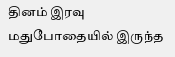தினம் இரவு மதுபோதையில் இருந்த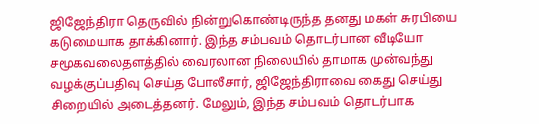ஜிஜேந்திரா தெருவில் நின்றுகொண்டிருந்த தனது மகள் சுரபியை கடுமையாக தாக்கினார். இந்த சம்பவம் தொடர்பான வீடியோ சமூகவலைதளத்தில் வைரலான நிலையில் தாமாக முன்வந்து வழக்குப்பதிவு செய்த போலீசார், ஜிஜேந்திராவை கைது செய்து சிறையில் அடைத்தனர். மேலும், இந்த சம்பவம் தொடர்பாக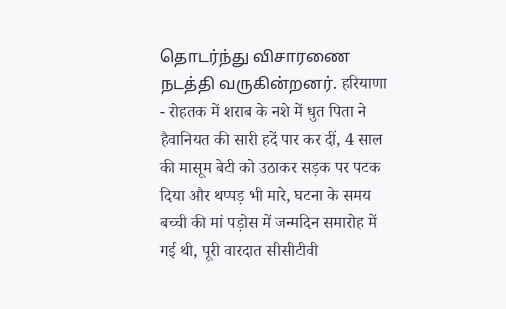தொடர்ந்து விசாரணை நடத்தி வருகின்றனர். हरियाणा - रोहतक में शराब के नशे में धुत पिता ने हैवानियत की सारी हदें पार कर दीं, 4 साल की मासूम बेटी को उठाकर सड़क पर पटक दिया और थप्पड़ भी मारे, घटना के समय बच्ची की मां पड़ोस में जन्मदिन समारोह में गई थी, पूरी वारदात सीसीटीवी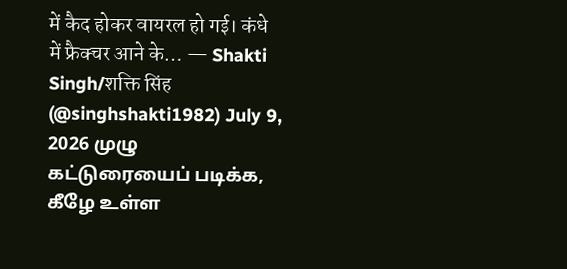में कैद होकर वायरल हो गई। कंधे में फ्रैक्चर आने के… — Shakti Singh/शक्ति सिंह (@singhshakti1982) July 9, 2026 முழு கட்டுரையைப் படிக்க, கீழே உள்ள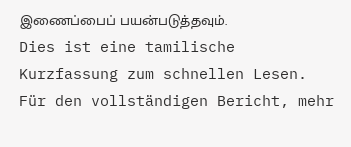இணைப்பைப் பயன்படுத்தவும்.
Dies ist eine tamilische Kurzfassung zum schnellen Lesen. Für den vollständigen Bericht, mehr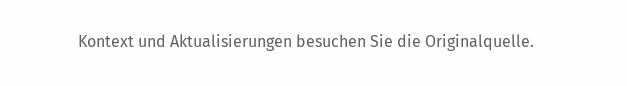Kontext und Aktualisierungen besuchen Sie die Originalquelle.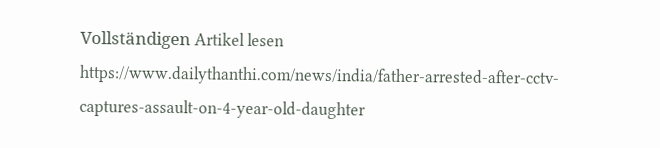Vollständigen Artikel lesen
https://www.dailythanthi.com/news/india/father-arrested-after-cctv-captures-assault-on-4-year-old-daughter